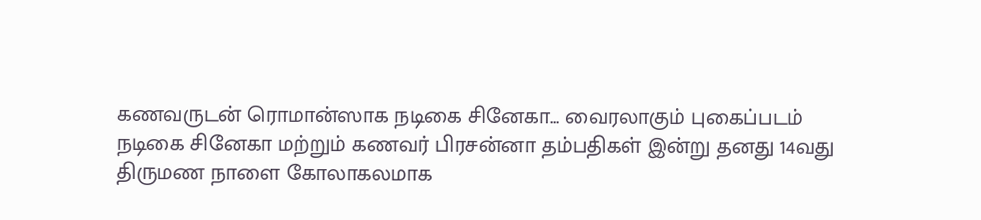கணவருடன் ரொமான்ஸாக நடிகை சினேகா... வைரலாகும் புகைப்படம்
நடிகை சினேகா மற்றும் கணவர் பிரசன்னா தம்பதிகள் இன்று தனது 14வது திருமண நாளை கோலாகலமாக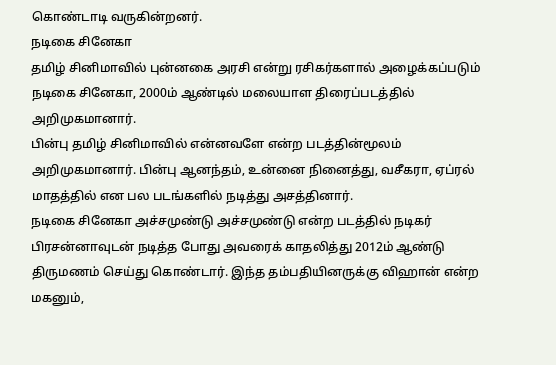கொண்டாடி வருகின்றனர்.
நடிகை சினேகா
தமிழ் சினிமாவில் புன்னகை அரசி என்று ரசிகர்களால் அழைக்கப்படும் நடிகை சினேகா, 2000ம் ஆண்டில் மலையாள திரைப்படத்தில் அறிமுகமானார்.
பின்பு தமிழ் சினிமாவில் என்னவளே என்ற படத்தின்மூலம் அறிமுகமானார். பின்பு ஆனந்தம், உன்னை நினைத்து, வசீகரா, ஏப்ரல் மாதத்தில் என பல படங்களில் நடித்து அசத்தினார்.
நடிகை சினேகா அச்சமுண்டு அச்சமுண்டு என்ற படத்தில் நடிகர் பிரசன்னாவுடன் நடித்த போது அவரைக் காதலித்து 2012ம் ஆண்டு திருமணம் செய்து கொண்டார். இந்த தம்பதியினருக்கு விஹான் என்ற மகனும்,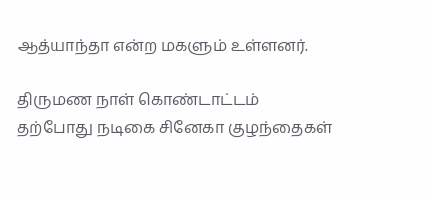ஆத்யாந்தா என்ற மகளும் உள்ளனர்.

திருமண நாள் கொண்டாட்டம்
தற்போது நடிகை சினேகா குழந்தைகள்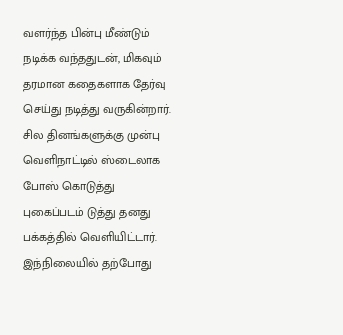வளர்ந்த பின்பு மீண்டும் நடிக்க வந்ததுடன், மிகவும் தரமான கதைகளாக தேர்வு செய்து நடித்து வருகின்றார்.
சில தினங்களுக்கு முன்பு வெளிநாட்டில் ஸ்டைலாக போஸ் கொடுத்து புகைப்படம் டுத்து தனது பக்கத்தில் வெளியிட்டார். இந்நிலையில் தற்போது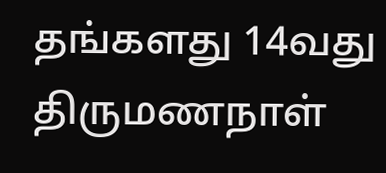தங்களது 14வது திருமணநாள்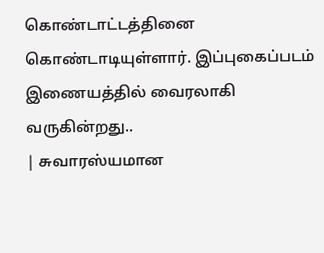கொண்டாட்டத்தினை கொண்டாடியுள்ளார். இப்புகைப்படம் இணையத்தில் வைரலாகி வருகின்றது..
| சுவாரஸ்யமான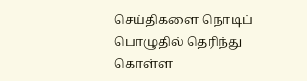செய்திகளை நொடிப் பொழுதில் தெரிந்து கொள்ள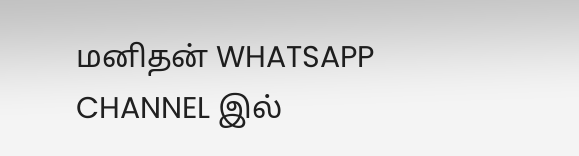மனிதன் WHATSAPP CHANNEL இல்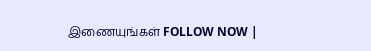இணையுங்கள் FOLLOW NOW |